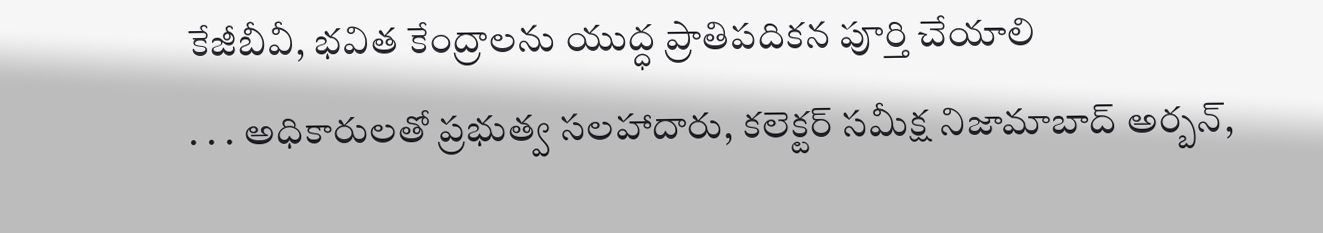కేజీబీవీ, భవిత కేంద్రాలను యుద్ధ ప్రాతిపదికన పూర్తి చేయాలి
. . . అధికారులతో ప్రభుత్వ సలహాదారు, కలెక్టర్ సమీక్ష నిజామాబాద్ అర్బన్,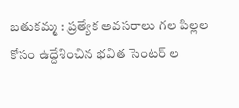బతుకమ్మ : ప్రత్యేక అవసరాలు గల పిల్లల కోసం ఉద్దేశించిన భవిత సెంటర్ ల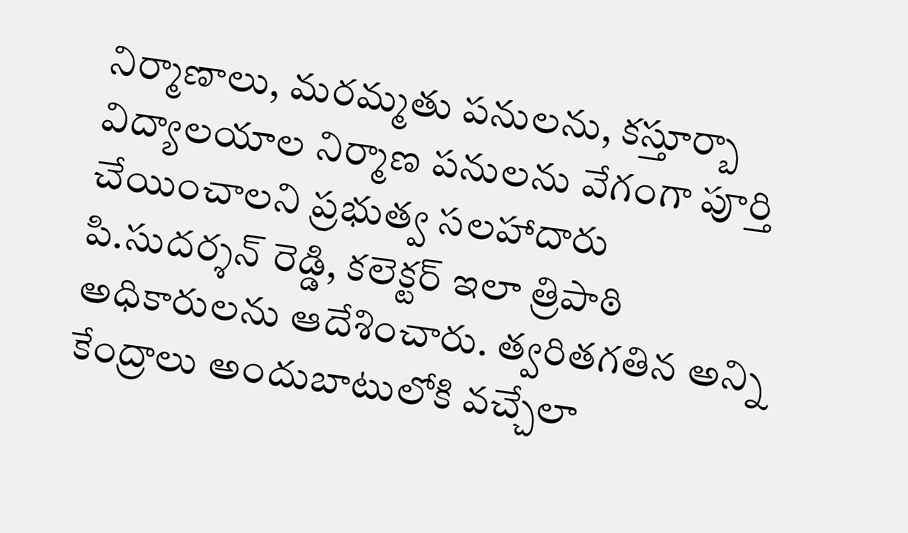నిర్మాణాలు, మరమ్మతు పనులను, కస్తూర్బా విద్యాలయాల నిర్మాణ పనులను వేగంగా పూర్తి చేయించాలని ప్రభుత్వ సలహాదారు పి.సుదర్శన్ రెడ్డి, కలెక్టర్ ఇలా త్రిపాఠి అధికారులను ఆదేశించారు. త్వరితగతిన అన్ని కేంద్రాలు అందుబాటులోకి వచ్చేలా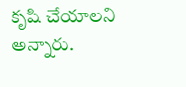కృషి చేయాలని అన్నారు.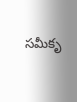సమీకృ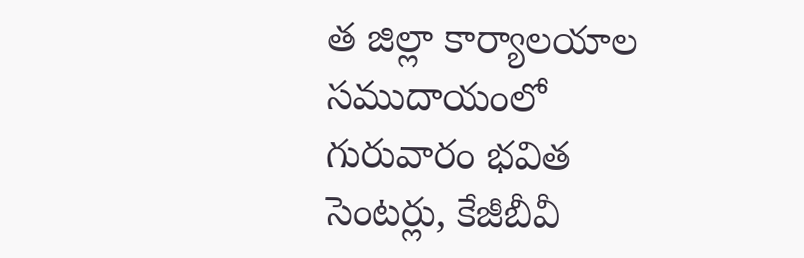త జిల్లా కార్యాలయాల సముదాయంలో గురువారం భవిత సెంటర్లు, కేజీబీవీ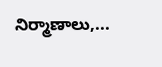నిర్మాణాలు,...